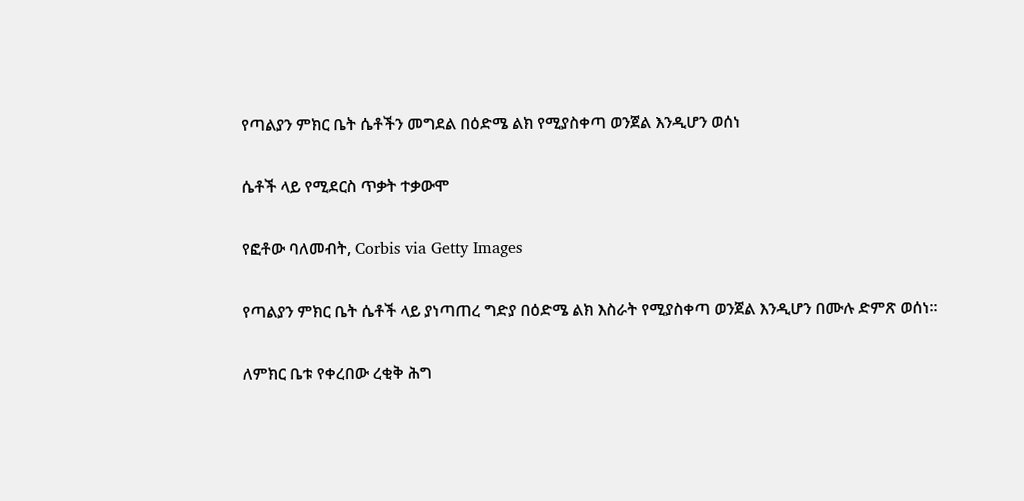የጣልያን ምክር ቤት ሴቶችን መግደል በዕድሜ ልክ የሚያስቀጣ ወንጀል እንዲሆን ወሰነ

ሴቶች ላይ የሚደርስ ጥቃት ተቃውሞ

የፎቶው ባለመብት, Corbis via Getty Images

የጣልያን ምክር ቤት ሴቶች ላይ ያነጣጠረ ግድያ በዕድሜ ልክ እስራት የሚያስቀጣ ወንጀል እንዲሆን በሙሉ ድምጽ ወሰነ።

ለምክር ቤቱ የቀረበው ረቂቅ ሕግ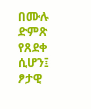በሙሉ ድምጽ የጸደቀ ሲሆን፤ ፆታዊ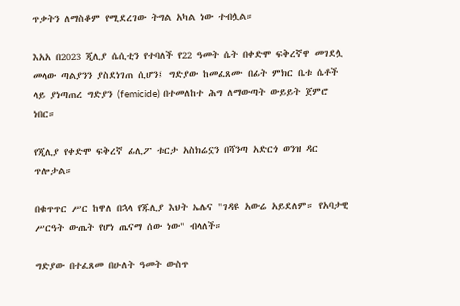ጥቃትን ለማስቆም የሚደረገው ትግል አካል ነው ተብሏል።

እአአ በ2023 ጂሊያ ሴሲቲን የተባለች የ22 ዓመት ሴት በቀድሞ ፍቅረኛዋ መገደሏ መላው ጣልያንን ያስደነገጠ ሲሆን፤ ግድያው ከመፈጸሙ በፊት ምክር ቤቱ ሴቶች ላይ ያነጣጠረ ግድያን (femicide) በተመለከተ ሕግ ለማውጣት ውይይት ጀምሮ ነበር።

የጂሊያ የቀድሞ ፍቅረኛ ፊሊፖ ቱርታ አስክሬኗን በሻንጣ አድርጎ ወንዝ ዳር ጥሎታል።

በቁጥጥር ሥር ከዋለ በኋላ የጁሊያ እህት ኤሌና "ገዳዩ አውሬ አይደለም። የአባታዊ ሥርዓት ውጤት የሆነ ጤናማ ሰው ነው" ብላለች።

ግድያው በተፈጸመ በሁለት ዓመት ውስጥ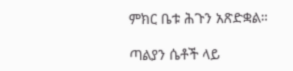ምክር ቤቱ ሕጉን አጽድቋል።

ጣልያን ሴቶች ላይ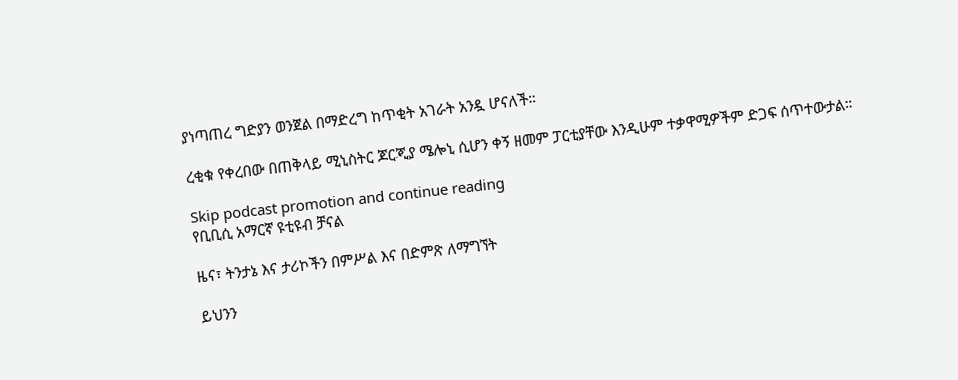ያነጣጠረ ግድያን ወንጀል በማድረግ ከጥቂት አገራት አንዷ ሆናለች።

ረቂቁ የቀረበው በጠቅላይ ሚኒስትር ጆርጂያ ሜሎኒ ሲሆን ቀኝ ዘመም ፓርቲያቸው እንዲሁም ተቃዋሚዎችም ድጋፍ ሰጥተውታል።

Skip podcast promotion and continue reading
የቢቢሲ አማርኛ ዩቲዩብ ቻናል

ዜና፣ ትንታኔ እና ታሪኮችን በምሥል እና በድምጽ ለማግኘት

ይህንን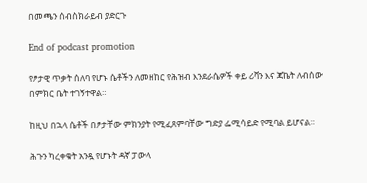በመጫን ሰብስክራይብ ያድርጉ

End of podcast promotion

የፆታዊ ጥቃት ሰለባ የሆኑ ሴቶችን ለመዘከር የሕዝብ እንደራሴዎች ቀይ ሪቫን እና ጃኬት ለብሰው በምክር ቤት ተገኝተዋል።

ከዚህ በኋላ ሴቶች በፆታቸው ምክንያት የሚፈጸምባቸው ግድያ ፌሚሳይድ የሚባል ይሆናል።

ሕጉን ካረቀቁት አንዷ የሆኑት ዳኛ ፓውላ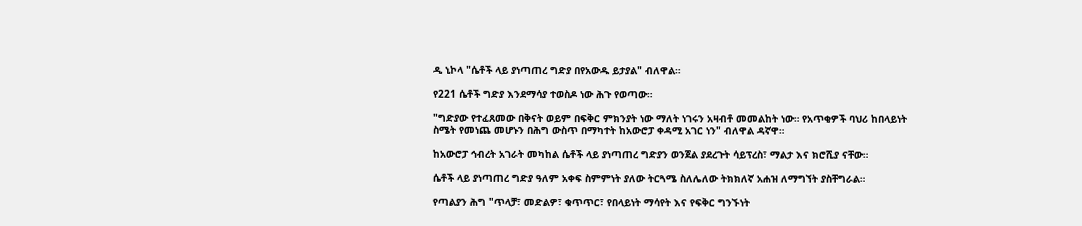ዲ ኒኮላ "ሴቶች ላይ ያነጣጠረ ግድያ በየአውዱ ይታያል" ብለዋል።

የ221 ሴቶች ግድያ እንደማሳያ ተወስዶ ነው ሕጉ የወጣው።

"ግድያው የተፈጸመው በቅናት ወይም በፍቅር ምክንያት ነው ማለት ነገሩን አዛብቶ መመልከት ነው። የአጥቂዎች ባህሪ ከበላይነት ስሜት የመነጨ መሆኑን በሕግ ውስጥ በማካተት ከአውሮፓ ቀዳሚ አገር ነን" ብለዋል ዳኛዋ።

ከአውሮፓ ኅብረት አገራት መካከል ሴቶች ላይ ያነጣጠረ ግድያን ወንጀል ያደረጉት ሳይፕረስ፣ ማልታ እና ክሮሺያ ናቸው።

ሴቶች ላይ ያነጣጠረ ግድያ ዓለም አቀፍ ስምምነት ያለው ትርጓሜ ስለሌለው ትክክለኛ አሐዝ ለማግኘት ያስቸግራል።

የጣልያን ሕግ "ጥላቻ፣ መድልዎ፣ ቁጥጥር፣ የበላይነት ማሳየት እና የፍቅር ግንኙነት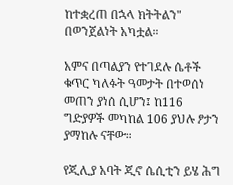ከተቋረጠ በኋላ ክትትልን" በወንጀልነት አካቷል።

አምና በጣልያን የተገደሉ ሴቶች ቁጥር ካለፉት ዓመታት በተወሰነ መጠን ያነሰ ሲሆን፤ ከ116 ግድያዎች መካከል 106 ያህሉ ፆታን ያማከሉ ናቸው።

የጂሊያ አባት ጂኖ ሴሲቲን ይሄ ሕግ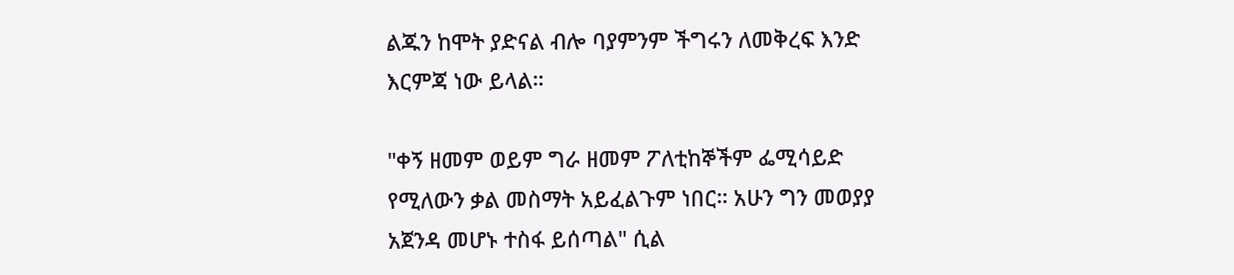ልጁን ከሞት ያድናል ብሎ ባያምንም ችግሩን ለመቅረፍ እንድ እርምጃ ነው ይላል።

"ቀኝ ዘመም ወይም ግራ ዘመም ፖለቲከኞችም ፌሚሳይድ የሚለውን ቃል መስማት አይፈልጉም ነበር። አሁን ግን መወያያ አጀንዳ መሆኑ ተስፋ ይሰጣል" ሲል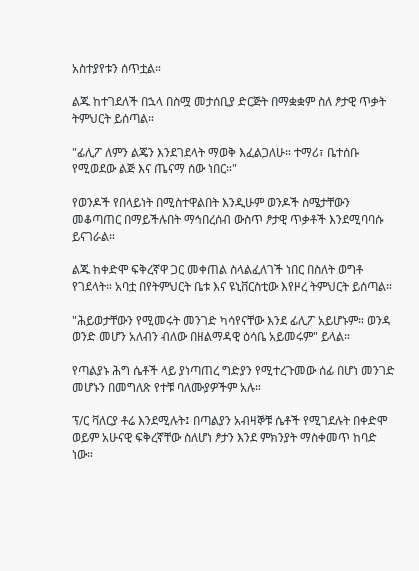አስተያየቱን ሰጥቷል።

ልጁ ከተገደለች በኋላ በስሟ መታሰቢያ ድርጅት በማቋቋም ስለ ፆታዊ ጥቃት ትምህርት ይሰጣል።

"ፊሊፖ ለምን ልጄን እንደገደላት ማወቅ እፈልጋለሁ። ተማሪ፣ ቤተሰቡ የሚወደው ልጅ እና ጤናማ ሰው ነበር።"

የወንዶች የበላይነት በሚስተዋልበት እንዲሁም ወንዶች ስሜታቸውን መቆጣጠር በማይችሉበት ማኅበረሰብ ውስጥ ፆታዊ ጥቃቶች እንደሚባባሱ ይናገራል።

ልጁ ከቀድሞ ፍቅረኛዋ ጋር መቀጠል ስላልፈለገች ነበር በስለት ወግቶ የገደላት። አባቷ በየትምህርት ቤቱ እና ዩኒቨርስቲው እየዞረ ትምህርት ይሰጣል።

"ሕይወታቸውን የሚመሩት መንገድ ካሳየናቸው እንደ ፊሊፖ አይሆኑም። ወንዳ ወንድ መሆን አለብን ብለው በዘልማዳዊ ዕሳቤ አይመሩም" ይላል።

የጣልያኑ ሕግ ሴቶች ላይ ያነጣጠረ ግድያን የሚተረጉመው ሰፊ በሆነ መንገድ መሆኑን በመግለጽ የተቹ ባለሙያዎችም አሉ።

ፕ/ር ቫለርያ ቶሬ እንደሚሉት፤ በጣልያን አብዛኞቹ ሴቶች የሚገደሉት በቀድሞ ወይም አሁናዊ ፍቅረኛቸው ስለሆነ ፆታን እንደ ምክንያት ማስቀመጥ ከባድ ነው።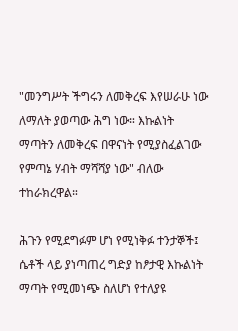"መንግሥት ችግሩን ለመቅረፍ እየሠራሁ ነው ለማለት ያወጣው ሕግ ነው። እኩልነት ማጣትን ለመቅረፍ በዋናነት የሚያስፈልገው የምጣኔ ሃብት ማሻሻያ ነው" ብለው ተከራክረዋል።

ሕጉን የሚደግፉም ሆነ የሚነቅፉ ተንታኞች፤ ሴቶች ላይ ያነጣጠረ ግድያ ከፆታዊ እኩልነት ማጣት የሚመነጭ ስለሆነ የተለያዩ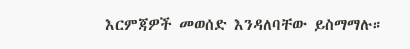እርምጃዎች መወሰድ እንዳለባቸው ይስማማሉ።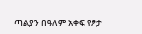ጣልያን በዓለም አቀፍ የፆታ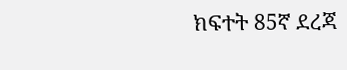ክፍተት 85ኛ ደረጃ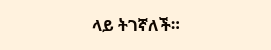ላይ ትገኛለች።